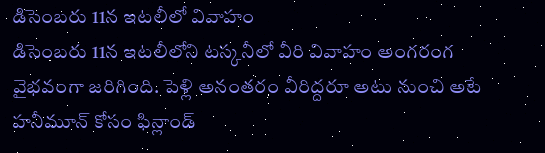డిసెంబరు 11న ఇటలీలో వివాహం
డిసెంబరు 11న ఇటలీలోని టస్కనీలో వీరి వివాహం అంగరంగ వైభవంగా జరిగింది. పెళ్లి అనంతరం వీరిద్దరూ అటు నుంచి అటే హనీమూన్ కోసం ఫిన్లాండ్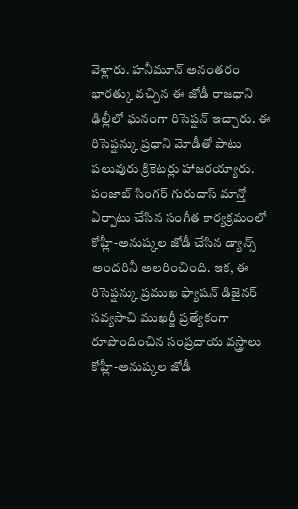వెళ్లారు. హనీమూన్ అనంతరం భారత్కు వచ్చిన ఈ జోడీ రాజధాని ఢిల్లీలో ఘనంగా రిసెప్షన్ ఇచ్చారు. ఈ రిసెప్షన్కు ప్రధాని మోడీతో పాటు పలువురు క్రికెటర్లు హాజరయ్యారు. పంజాబ్ సింగర్ గురుదాస్ మాన్తో ఏర్పాటు చేసిన సంగీత కార్యక్రమంలో కోహ్లీ-అనుష్కల జోడీ చేసిన డ్యాన్స్ అందరినీ అలరించింది. ఇక, ఈ రిసెప్షన్కు ప్రముఖ ఫ్యాషన్ డిజైనర్ సవ్యసాచి ముఖర్జీ ప్రత్యేకంగా రూపొందించిన సంప్రదాయ వస్త్రాలు కోహ్లీ-అనుష్కల జోడీ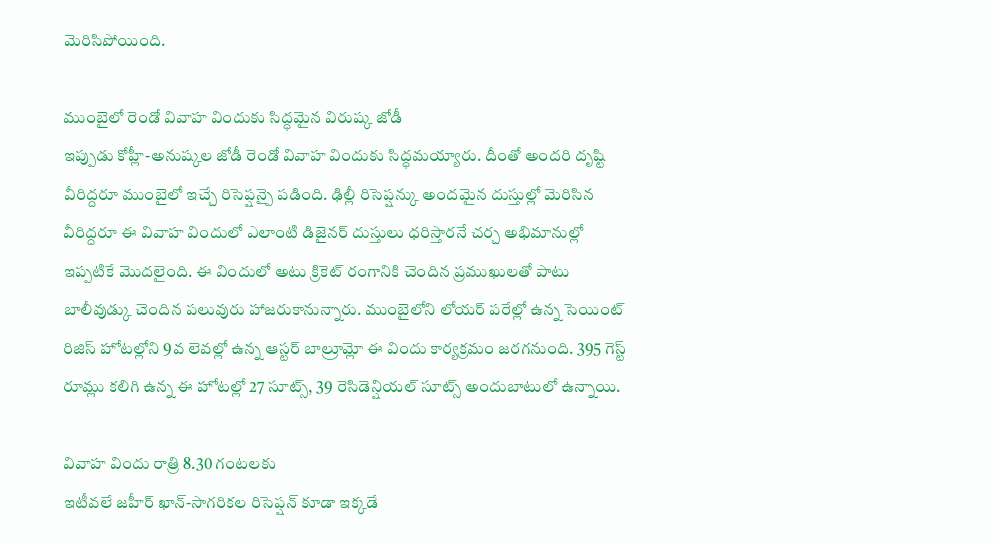మెరిసిపోయింది.

ముంబైలో రెండో వివాహ విందుకు సిద్ధమైన విరుష్క జోడీ
ఇప్పుడు కోహ్లీ-అనుష్కల జోడీ రెండో వివాహ విందుకు సిద్ధమయ్యారు. దీంతో అందరి దృష్టి వీరిద్దరూ ముంబైలో ఇచ్చే రిసెప్షన్పై పడింది. ఢిల్లీ రిసెప్షన్కు అందమైన దుస్తుల్లో మెరిసిన వీరిద్దరూ ఈ వివాహ విందులో ఎలాంటి డిజైనర్ దుస్తులు ధరిస్తారనే చర్చ అభిమానుల్లో ఇప్పటికే మొదలైంది. ఈ విందులో అటు క్రికెట్ రంగానికి చెందిన ప్రముఖులతో పాటు బాలీవుడ్కు చెందిన పలువురు హాజరుకానున్నారు. ముంబైలోని లోయర్ పరేల్లో ఉన్న సెయింట్ రిజిస్ హోటల్లోని 9వ లెవల్లో ఉన్న ఆస్టర్ బాల్రూమ్లో ఈ విందు కార్యక్రమం జరగనుంది. 395 గెస్ట్ రూమ్లు కలిగి ఉన్న ఈ హోటల్లో 27 సూట్స్, 39 రెసిడెన్షియల్ సూట్స్ అందుబాటులో ఉన్నాయి.

వివాహ విందు రాత్రి 8.30 గంటలకు
ఇటీవలే జహీర్ ఖాన్-సాగరికల రిసెప్షన్ కూడా ఇక్కడే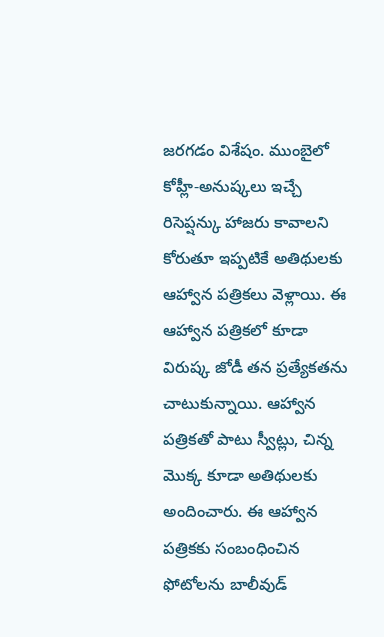జరగడం విశేషం. ముంబైలో కోహ్లీ-అనుష్కలు ఇచ్చే రిసెప్షన్కు హాజరు కావాలని కోరుతూ ఇప్పటికే అతిథులకు ఆహ్వాన పత్రికలు వెళ్లాయి. ఈ ఆహ్వాన పత్రికలో కూడా విరుష్క జోడీ తన ప్రత్యేకతను చాటుకున్నాయి. ఆహ్వాన పత్రికతో పాటు స్వీట్లు, చిన్న మొక్క కూడా అతిథులకు అందించారు. ఈ ఆహ్వాన పత్రికకు సంబంధించిన ఫోటోలను బాలీవుడ్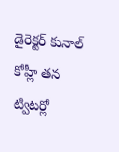డైరెక్టర్ కునాల్ కోహ్లీ తన ట్విటర్లో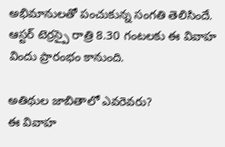అభిమానులతో పంచుకున్న సంగతి తెలిసిందే. ఆస్టర్ టెర్రస్పై రాత్రి 8.30 గంటలకు ఈ వివాహ విందు ప్రారంభం కానుంది.

అతిథుల జాబితాలో ఎవరెవరు?
ఈ వివాహ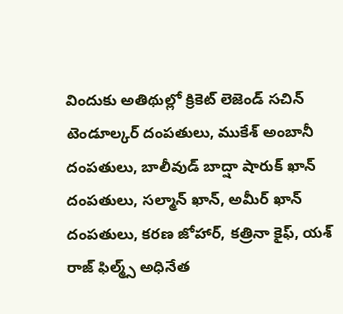విందుకు అతిథుల్లో క్రికెట్ లెజెండ్ సచిన్ టెండూల్కర్ దంపతులు, ముకేశ్ అంబానీ దంపతులు, బాలీవుడ్ బాద్షా షారుక్ ఖాన్ దంపతులు, సల్మాన్ ఖాన్, అమీర్ ఖాన్ దంపతులు, కరణ జోహార్, కత్రినా కైఫ్, యశ్ రాజ్ ఫిల్మ్స్ అధినేత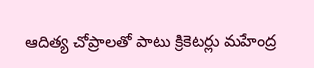ఆదిత్య చోప్రాలతో పాటు క్రికెటర్లు మహేంద్ర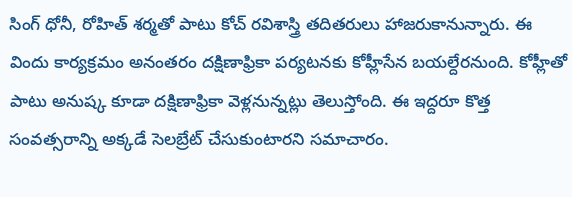సింగ్ ధోనీ, రోహిత్ శర్మతో పాటు కోచ్ రవిశాస్త్రి తదితరులు హాజరుకానున్నారు. ఈ విందు కార్యక్రమం అనంతరం దక్షిణాఫ్రికా పర్యటనకు కోహ్లీసేన బయల్దేరనుంది. కోహ్లీతో పాటు అనుష్క కూడా దక్షిణాఫ్రికా వెళ్లనున్నట్లు తెలుస్తోంది. ఈ ఇద్దరూ కొత్త సంవత్సరాన్ని అక్కడే సెలబ్రేట్ చేసుకుంటారని సమాచారం.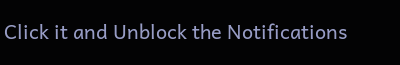Click it and Unblock the Notifications